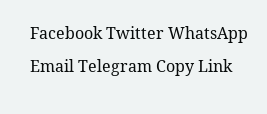Facebook Twitter WhatsApp Email Telegram Copy Link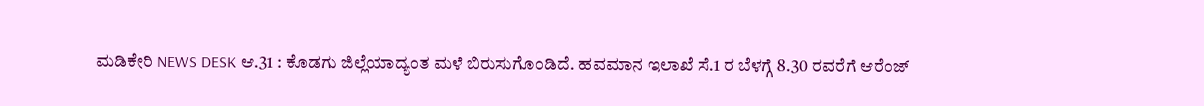ಮಡಿಕೇರಿ NEWS DESK ಆ.31 : ಕೊಡಗು ಜಿಲ್ಲೆಯಾದ್ಯಂತ ಮಳೆ ಬಿರುಸುಗೊಂಡಿದೆ. ಹವಮಾನ ಇಲಾಖೆ ಸೆ.1 ರ ಬೆಳಗ್ಗೆ 8.30 ರವರೆಗೆ ಆರೆಂಜ್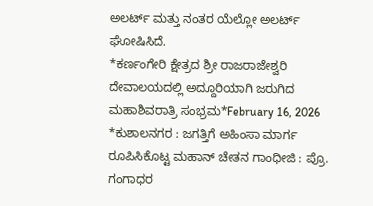ಅಲರ್ಟ್ ಮತ್ತು ನಂತರ ಯೆಲ್ಲೋ ಅಲರ್ಟ್ ಘೋಷಿಸಿದೆ.
*ಕರ್ಣಂಗೇರಿ ಕ್ಷೇತ್ರದ ಶ್ರೀ ರಾಜರಾಜೇಶ್ವರಿ ದೇವಾಲಯದಲ್ಲಿ ಅದ್ದೂರಿಯಾಗಿ ಜರುಗಿದ ಮಹಾಶಿವರಾತ್ರಿ ಸಂಭ್ರಮ*February 16, 2026
*ಕುಶಾಲನಗರ : ಜಗತ್ತಿಗೆ ಅಹಿಂಸಾ ಮಾರ್ಗ ರೂಪಿಸಿಕೊಟ್ಟ ಮಹಾನ್ ಚೇತನ ಗಾಂಧೀಜಿ : ಪ್ರೊ. ಗಂಗಾಧರ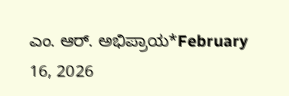ಎಂ. ಆರ್. ಅಭಿಪ್ರಾಯ*February 16, 2026